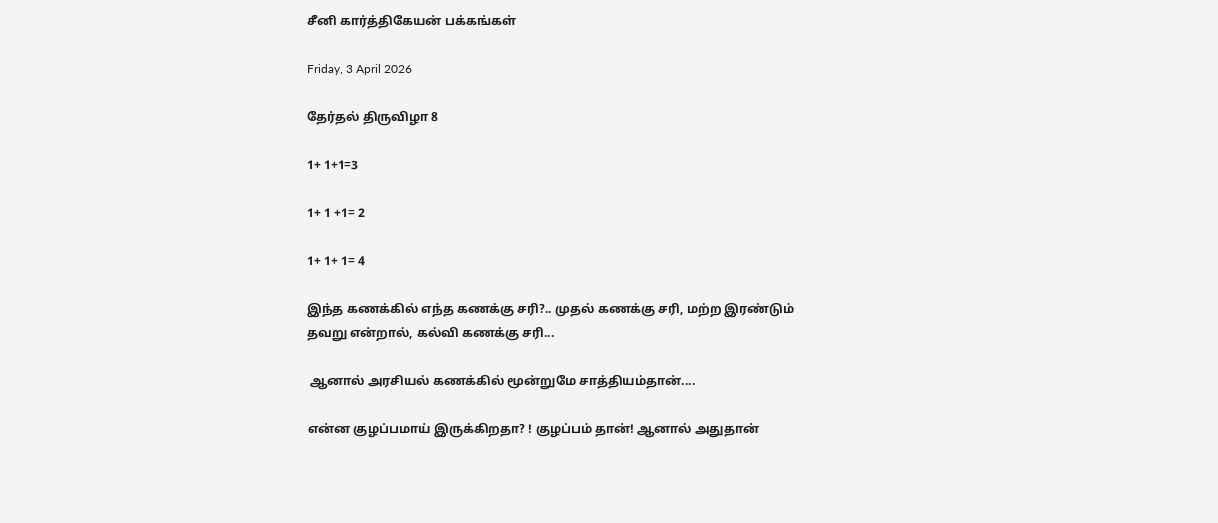சீனி கார்த்திகேயன் பக்கங்கள்

Friday, 3 April 2026

தேர்தல் திருவிழா 8

1+ 1+1=3

1+ 1 +1= 2

1+ 1+ 1= 4

இந்த கணக்கில் எந்த கணக்கு சரி?.. முதல் கணக்கு சரி, மற்ற இரண்டும் தவறு என்றால், கல்வி கணக்கு சரி...

 ஆனால் அரசியல் கணக்கில் மூன்றுமே சாத்தியம்தான்....

என்ன குழப்பமாய் இருக்கிறதா? ! குழப்பம் தான்! ஆனால் அதுதான்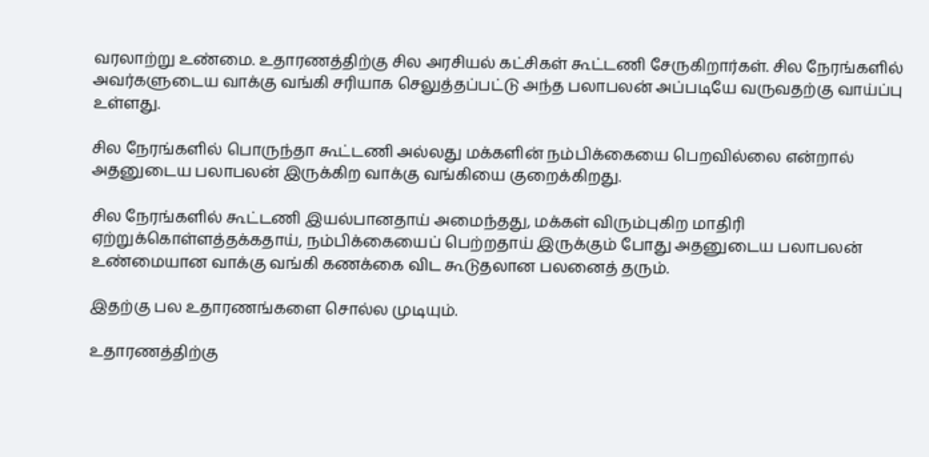வரலாற்று உண்மை. உதாரணத்திற்கு சில அரசியல் கட்சிகள் கூட்டணி சேருகிறார்கள். சில நேரங்களில் அவர்களுடைய வாக்கு வங்கி சரியாக செலுத்தப்பட்டு அந்த பலாபலன் அப்படியே வருவதற்கு வாய்ப்பு உள்ளது.

சில நேரங்களில் பொருந்தா கூட்டணி அல்லது மக்களின் நம்பிக்கையை பெறவில்லை என்றால் அதனுடைய பலாபலன் இருக்கிற வாக்கு வங்கியை குறைக்கிறது.

சில நேரங்களில் கூட்டணி இயல்பானதாய் அமைந்தது, மக்கள் விரும்புகிற மாதிரி ஏற்றுக்கொள்ளத்தக்கதாய், நம்பிக்கையைப் பெற்றதாய் இருக்கும் போது அதனுடைய பலாபலன் உண்மையான வாக்கு வங்கி கணக்கை விட கூடுதலான பலனைத் தரும்.

இதற்கு பல உதாரணங்களை சொல்ல முடியும்.

உதாரணத்திற்கு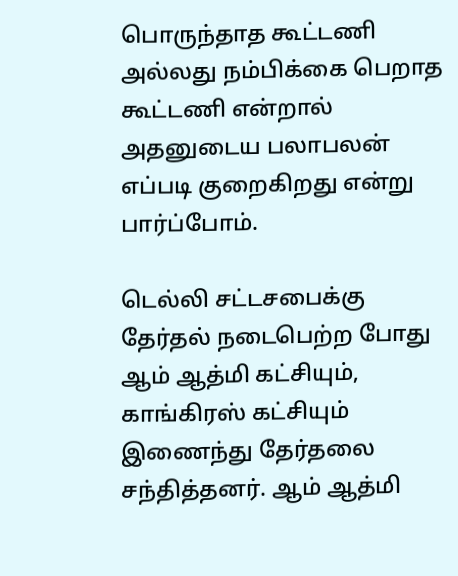பொருந்தாத கூட்டணி அல்லது நம்பிக்கை பெறாத கூட்டணி என்றால் அதனுடைய பலாபலன் எப்படி குறைகிறது என்று பார்ப்போம்.

டெல்லி சட்டசபைக்கு தேர்தல் நடைபெற்ற போது ஆம் ஆத்மி கட்சியும், காங்கிரஸ் கட்சியும் இணைந்து தேர்தலை சந்தித்தனர். ஆம் ஆத்மி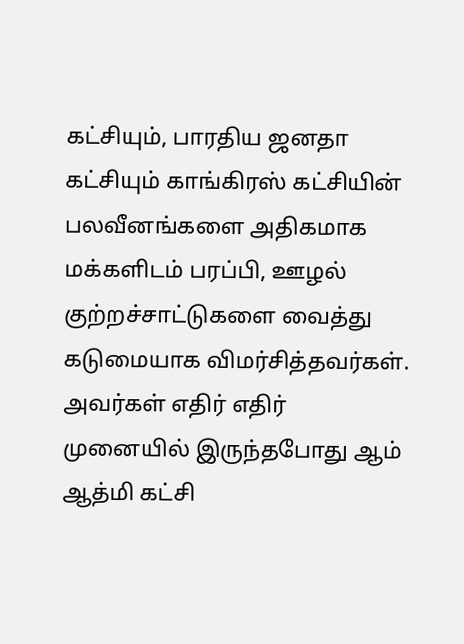கட்சியும், பாரதிய ஜனதா கட்சியும் காங்கிரஸ் கட்சியின் பலவீனங்களை அதிகமாக மக்களிடம் பரப்பி, ஊழல் குற்றச்சாட்டுகளை வைத்து கடுமையாக விமர்சித்தவர்கள். அவர்கள் எதிர் எதிர் முனையில் இருந்தபோது ஆம் ஆத்மி கட்சி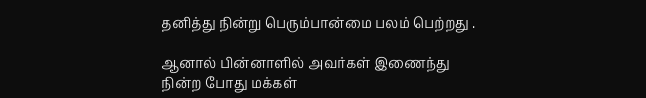தனித்து நின்று பெரும்பான்மை பலம் பெற்றது .

ஆனால் பின்னாளில் அவர்கள் இணைந்து நின்ற போது மக்கள்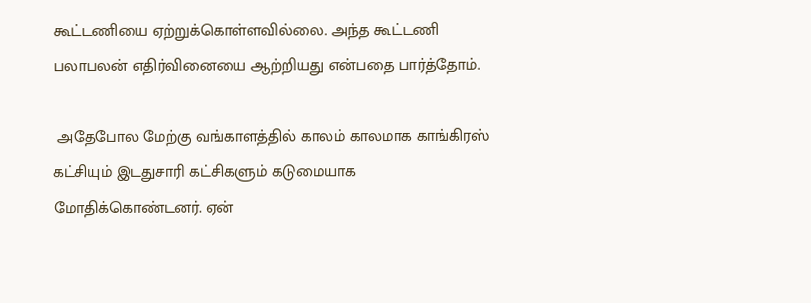கூட்டணியை ஏற்றுக்கொள்ளவில்லை. அந்த கூட்டணி பலாபலன் எதிர்வினையை ஆற்றியது என்பதை பார்த்தோம்.

 அதேபோல மேற்கு வங்காளத்தில் காலம் காலமாக காங்கிரஸ் கட்சியும் இடதுசாரி கட்சிகளும் கடுமையாக மோதிக்கொண்டனர். ஏன்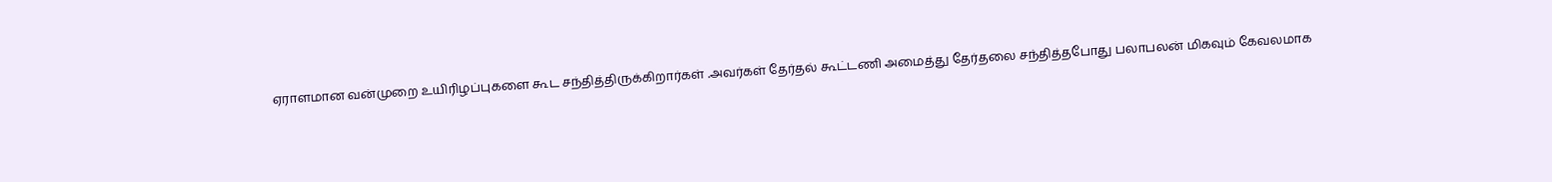ஏராளமான வன்முறை உயிரிழப்புகளை கூட சந்தித்திருக்கிறார்கள் .அவர்கள் தேர்தல் கூட்டணி அமைத்து தேர்தலை சந்தித்தபோது பலாபலன் மிகவும் கேவலமாக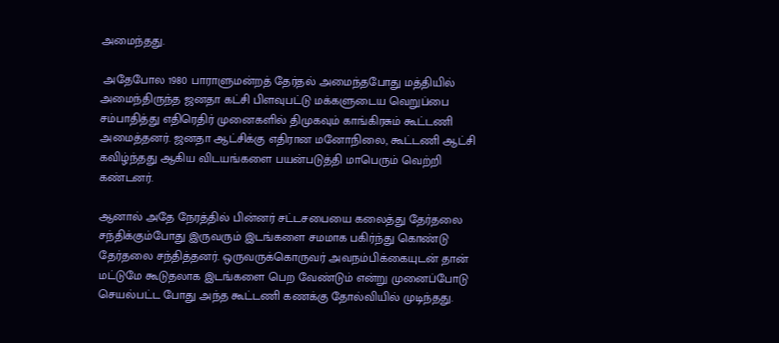அமைந்தது.

 அதேபோல 1980 பாராளுமன்றத் தேர்தல் அமைந்தபோது மத்தியில் அமைந்திருந்த ஜனதா கட்சி பிளவுபட்டு மக்களுடைய வெறுப்பை சம்பாதித்து எதிரெதிர் முனைகளில் திமுகவும் காங்கிரசும் கூட்டணி அமைத்தனர். ஜனதா ஆட்சிக்கு எதிரான மனோநிலை, கூட்டணி ஆட்சி கவிழ்ந்தது ஆகிய விடயங்களை பயன்படுத்தி மாபெரும் வெற்றி கண்டனர்.

ஆனால் அதே நேரத்தில் பின்னர் சட்டசபையை கலைத்து தேர்தலை சந்திக்கும்போது இருவரும் இடங்களை சமமாக பகிர்ந்து கொண்டு தேர்தலை சந்தித்தனர். ஒருவருக்கொருவர் அவநம்பிக்கையுடன் தான் மட்டுமே கூடுதலாக இடங்களை பெற வேண்டும் என்று முனைப்போடு செயல்பட்ட போது அந்த கூட்டணி கணக்கு தோல்வியில் முடிந்தது.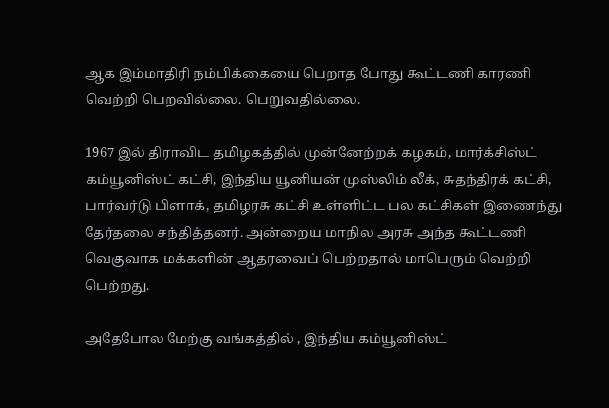ஆக இம்மாதிரி நம்பிக்கையை பெறாத போது கூட்டணி காரணி வெற்றி பெறவில்லை. பெறுவதில்லை.

1967 இல் திராவிட தமிழகத்தில் முன்னேற்றக் கழகம், மார்க்சிஸ்ட் கம்யூனிஸ்ட் கட்சி, இந்திய யூனியன் முஸ்லிம் லீக், சுதந்திரக் கட்சி, பார்வர்டு பிளாக், தமிழரசு கட்சி உள்ளிட்ட பல கட்சிகள் இணைந்து தேர்தலை சந்தித்தனர். அன்றைய மாநில அரசு அந்த கூட்டணி வெகுவாக மக்களின் ஆதரவைப் பெற்றதால் மாபெரும் வெற்றி பெற்றது.

அதேபோல மேற்கு வங்கத்தில் , இந்திய கம்யூனிஸ்ட்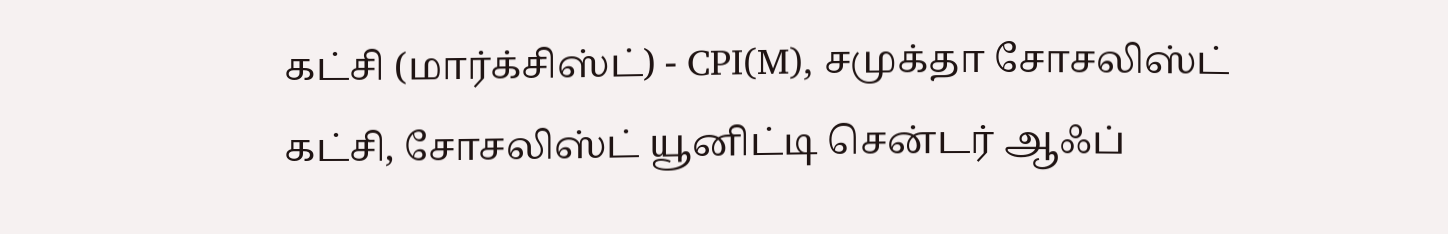கட்சி (மார்க்சிஸ்ட்) - CPI(M), சமுக்தா சோசலிஸ்ட் கட்சி, சோசலிஸ்ட் யூனிட்டி சென்டர் ஆஃப்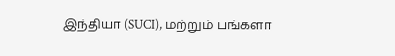இந்தியா (SUCI), மற்றும் பங்களா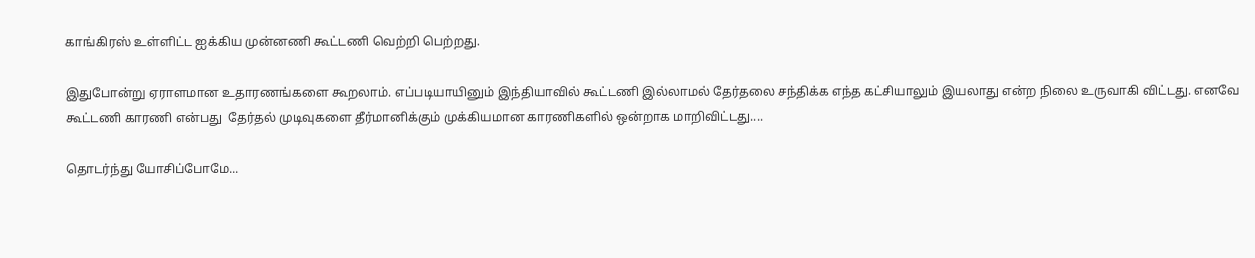காங்கிரஸ் உள்ளிட்ட ஐக்கிய முன்னணி கூட்டணி வெற்றி பெற்றது.

இதுபோன்று ஏராளமான உதாரணங்களை கூறலாம். எப்படியாயினும் இந்தியாவில் கூட்டணி இல்லாமல் தேர்தலை சந்திக்க எந்த கட்சியாலும் இயலாது என்ற நிலை உருவாகி விட்டது. எனவே கூட்டணி காரணி என்பது  தேர்தல் முடிவுகளை தீர்மானிக்கும் முக்கியமான காரணிகளில் ஒன்றாக மாறிவிட்டது....

தொடர்ந்து யோசிப்போமே...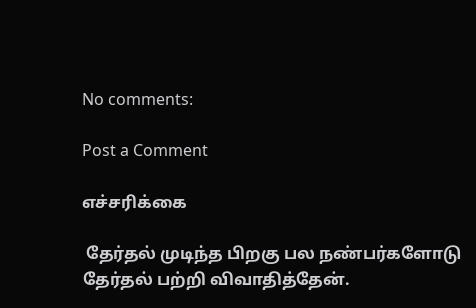No comments:

Post a Comment

எச்சரிக்கை

 தேர்தல் முடிந்த பிறகு பல நண்பர்களோடு தேர்தல் பற்றி விவாதித்தேன்.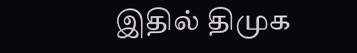இதில் திமுக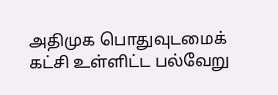அதிமுக பொதுவுடமைக் கட்சி உள்ளிட்ட பல்வேறு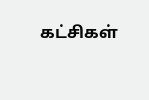கட்சிகள்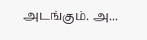அடங்கும். அ...